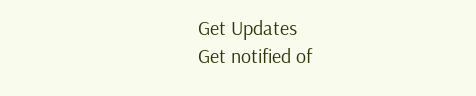Get Updates
Get notified of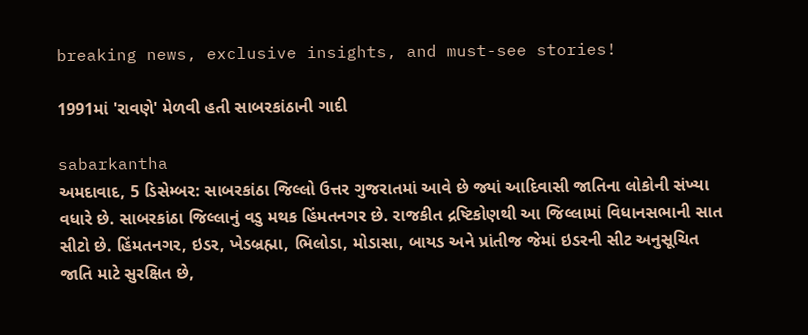breaking news, exclusive insights, and must-see stories!

1991માં 'રાવણે' મેળવી હતી સાબરકાંઠાની ગાદી

sabarkantha
અમદાવાદ, 5 ડિસેમ્બર: સાબરકાંઠા જિલ્લો ઉત્તર ગુજરાતમાં આવે છે જ્યાં આદિવાસી જાતિના લોકોની સંખ્યા વધારે છે. સાબરકાંઠા જિલ્લાનું વડુ મથક હિંમતનગર છે. રાજકીત દ્રષ્ટિકોણથી આ જિલ્લામાં વિધાનસભાની સાત સીટો છે. હિંમતનગર, ઇડર, ખેડબ્રહ્મા, ભિલોડા, મોડાસા, બાયડ અને પ્રાંતીજ જેમાં ઇડરની સીટ અનુસૂચિત જાતિ માટે સુરક્ષિત છે,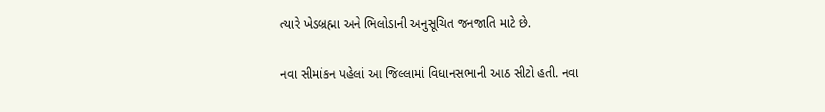ત્યારે ખેડબ્રહ્મા અને ભિલોડાની અનુસૂચિત જનજાતિ માટે છે.

નવા સીમાંકન પહેલાં આ જિલ્લામાં વિધાનસભાની આઠ સીટો હતી. નવા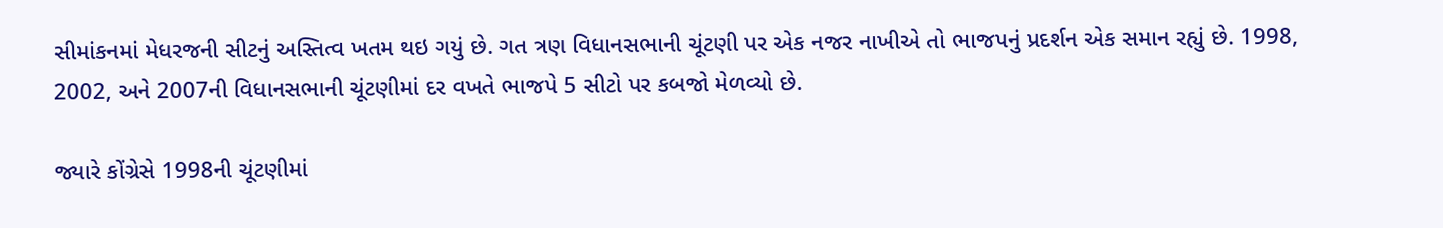સીમાંકનમાં મેધરજની સીટનું અસ્તિત્વ ખતમ થઇ ગયું છે. ગત ત્રણ વિધાનસભાની ચૂંટણી પર એક નજર નાખીએ તો ભાજપનું પ્રદર્શન એક સમાન રહ્યું છે. 1998, 2002, અને 2007ની વિધાનસભાની ચૂંટણીમાં દર વખતે ભાજપે 5 સીટો પર કબજો મેળવ્યો છે.

જ્યારે કોંગ્રેસે 1998ની ચૂંટણીમાં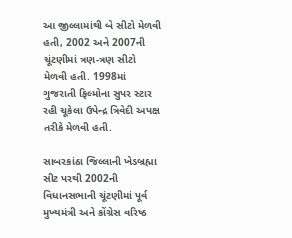આ જીલ્લામાંથી બે સીટો મેળવી હતી, 2002 અને 2007ની ચૂંટણીમાં ત્રણ-ત્રણ સીટો મેળવી હતી. 1998માં ગુજરાતી ફિલ્મોના સુપર સ્ટાર રહી ચૂકેલા ઉપેન્દ્ર ત્રિવેદી અપક્ષ તરીકે મેળવી હતી.

સાબરકાંઠા જિલ્લાની ખેડબ્રહ્મા સીટ પરથી 2002ની વિધાનસભાની ચૂંટણીમાં પૂર્વ મુખ્યમંત્રી અને કોંગ્રેસ વરિષ્ઠ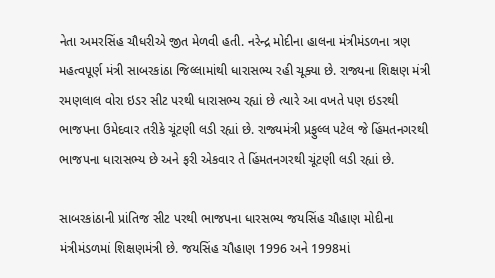નેતા અમરસિંહ ચૌધરીએ જીત મેળવી હતી. નરેન્દ્ર મોદીના હાલના મંત્રીમંડળના ત્રણ મહત્વપૂર્ણ મંત્રી સાબરકાંઠા જિલ્લામાંથી ધારાસભ્ય રહી ચૂક્યા છે. રાજ્યના શિક્ષણ મંત્રી રમણલાલ વોરા ઇડર સીટ પરથી ધારાસભ્ય રહ્યાં છે ત્યારે આ વખતે પણ ઇડરથી ભાજપના ઉમેદવાર તરીકે ચૂંટણી લડી રહ્યાં છે. રાજ્યમંત્રી પ્રફુલ્લ પટેલ જે હિંમતનગરથી ભાજપના ધારાસભ્ય છે અને ફરી એકવાર તે હિંમતનગરથી ચૂંટણી લડી રહ્યાં છે.

સાબરકાંઠાની પ્રાંતિજ સીટ પરથી ભાજપના ધારસભ્ય જયસિંહ ચૌહાણ મોદીના મંત્રીમંડળમાં શિક્ષણમંત્રી છે. જયસિંહ ચૌહાણ 1996 અને 1998માં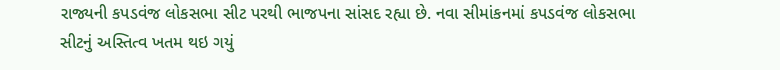રાજ્યની કપડવંજ લોકસભા સીટ પરથી ભાજપના સાંસદ રહ્યા છે. નવા સીમાંકનમાં કપડવંજ લોકસભા સીટનું અસ્તિત્વ ખતમ થઇ ગયું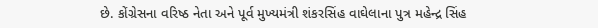છે. કોંગ્રેસના વરિષ્ઠ નેતા અને પૂર્વ મુખ્યમંત્રી શંકરસિંહ વાઘેલાના પુત્ર મહેન્દ્ર સિંહ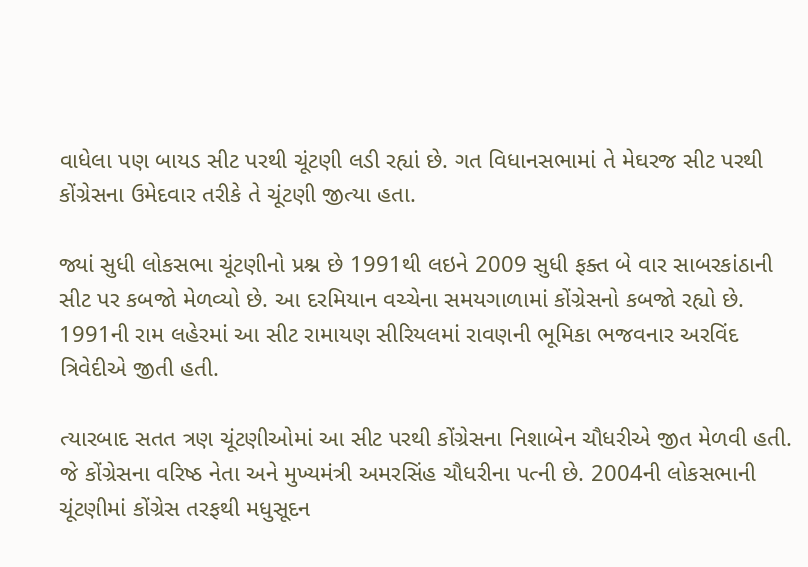વાધેલા પણ બાયડ સીટ પરથી ચૂંટણી લડી રહ્યાં છે. ગત વિધાનસભામાં તે મેઘરજ સીટ પરથી કોંગ્રેસના ઉમેદવાર તરીકે તે ચૂંટણી જીત્યા હતા.

જ્યાં સુધી લોકસભા ચૂંટણીનો પ્રશ્ન છે 1991થી લઇને 2009 સુધી ફક્ત બે વાર સાબરકાંઠાની સીટ પર કબજો મેળવ્યો છે. આ દરમિયાન વચ્ચેના સમયગાળામાં કોંગ્રેસનો કબજો રહ્યો છે. 1991ની રામ લહેરમાં આ સીટ રામાયણ સીરિયલમાં રાવણની ભૂમિકા ભજવનાર અરવિંદ ત્રિવેદીએ જીતી હતી.

ત્યારબાદ સતત ત્રણ ચૂંટણીઓમાં આ સીટ પરથી કોંગ્રેસના નિશાબેન ચૌધરીએ જીત મેળવી હતી. જે કોંગ્રેસના વરિષ્ઠ નેતા અને મુખ્યમંત્રી અમરસિંહ ચૌધરીના પત્ની છે. 2004ની લોકસભાની ચૂંટણીમાં કોંગ્રેસ તરફથી મધુસૂદન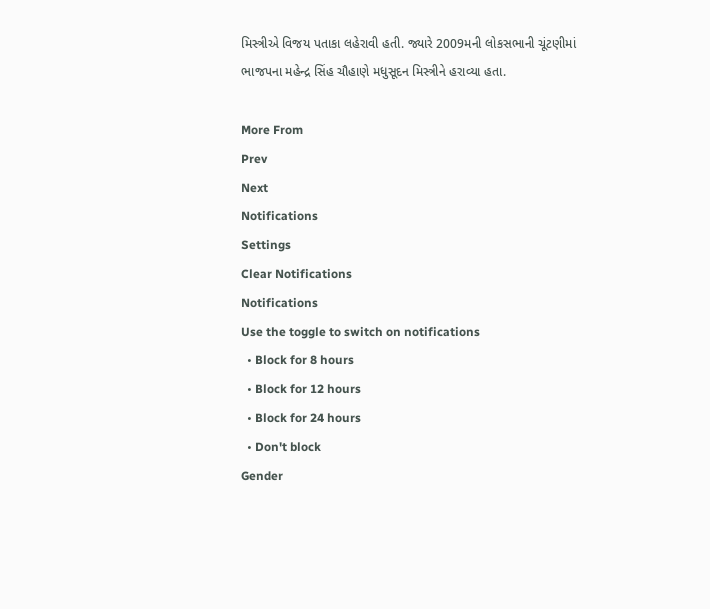મિસ્ત્રીએ વિજય પતાકા લહેરાવી હતી. જ્યારે 2009મની લોકસભાની ચૂંટણીમાં ભાજપના મહેન્દ્ર સિંહ ચૌહાણે મધુસૂદન મિસ્ત્રીને હરાવ્યા હતા.

More From
Prev
Next
Notifications
Settings
Clear Notifications
Notifications
Use the toggle to switch on notifications
  • Block for 8 hours
  • Block for 12 hours
  • Block for 24 hours
  • Don't block
Gender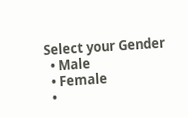Select your Gender
  • Male
  • Female
  •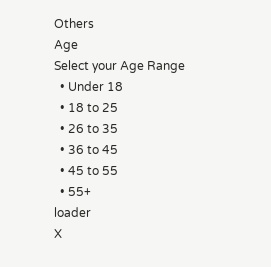Others
Age
Select your Age Range
  • Under 18
  • 18 to 25
  • 26 to 35
  • 36 to 45
  • 45 to 55
  • 55+
loader
X